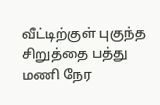வீட்டிற்குள் புகுந்த சிறுத்தை பத்து மணி நேர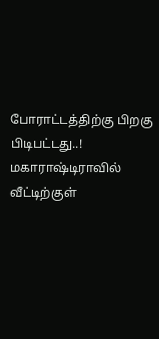போராட்டத்திற்கு பிறகு பிடிபட்டது..!
மகாராஷ்டிராவில் வீட்டிற்குள்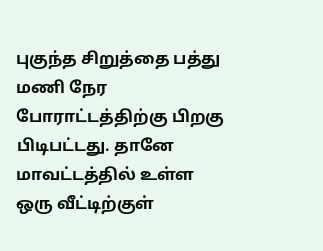புகுந்த சிறுத்தை பத்து மணி நேர போராட்டத்திற்கு பிறகு பிடிபட்டது. தானே மாவட்டத்தில் உள்ள ஒரு வீட்டிற்குள்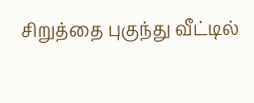சிறுத்தை புகுந்து வீட்டில்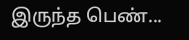இருந்த பெண்...